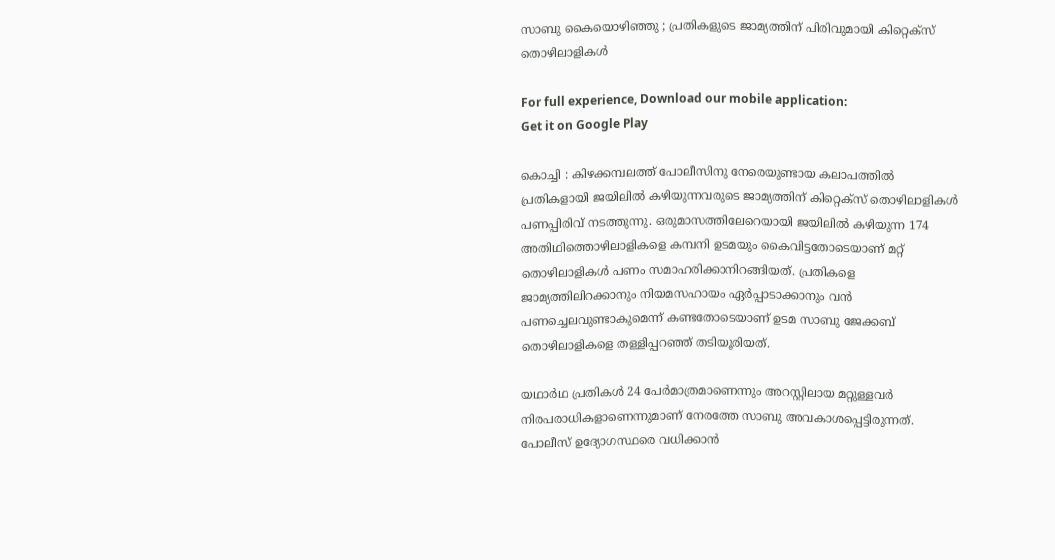സാബു കൈയൊഴിഞ്ഞു ; പ്രതികളുടെ ജാമ്യത്തിന്‌ പിരിവുമായി കിറ്റെക്‌സ്‌ തൊഴിലാളികൾ

For full experience, Download our mobile application:
Get it on Google Play

കൊച്ചി : കിഴക്കമ്പലത്ത് പോലീസിനു നേരെയുണ്ടായ കലാപത്തില്‍ പ്രതികളായി ജയിലില്‍ കഴിയുന്നവരുടെ ജാമ്യത്തിന് കിറ്റെക്സ് തൊഴിലാളികള്‍ പണപ്പിരിവ് നടത്തുന്നു. ഒരുമാസത്തിലേറെയായി ജയിലില്‍ കഴിയുന്ന 174 അതിഥിത്തൊഴിലാളികളെ കമ്പനി ഉടമയും കൈവിട്ടതോടെയാണ് മറ്റ് തൊഴിലാളികള്‍ പണം സമാഹരിക്കാനിറങ്ങിയത്. പ്രതികളെ ജാമ്യത്തിലിറക്കാനും നിയമസഹായം ഏര്‍പ്പാടാക്കാനും വന്‍ പണച്ചെലവുണ്ടാകുമെന്ന് കണ്ടതോടെയാണ് ഉടമ സാബു ജേക്കബ് തൊഴിലാളികളെ തള്ളിപ്പറഞ്ഞ് തടിയൂരിയത്.

യഥാര്‍ഥ പ്രതികള്‍ 24 പേര്‍മാത്രമാണെന്നും അറസ്റ്റിലായ മറ്റുള്ളവര്‍ നിരപരാധികളാണെന്നുമാണ് നേരത്തേ സാബു അവകാശപ്പെട്ടിരുന്നത്. പോലീസ് ഉദ്യോഗസ്ഥരെ വധിക്കാന്‍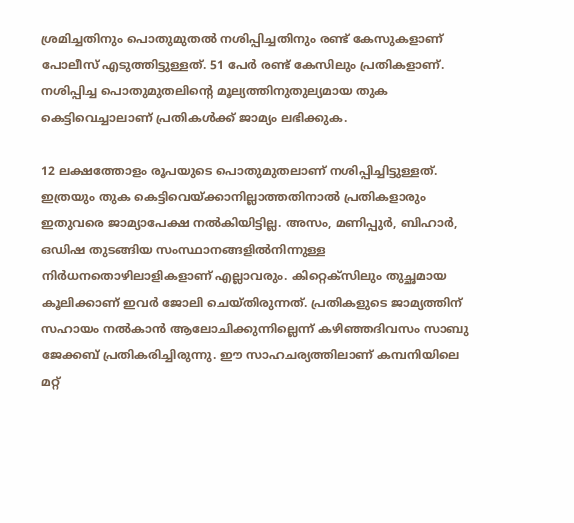ശ്രമിച്ചതിനും പൊതുമുതല്‍ നശിപ്പിച്ചതിനും രണ്ട് കേസുകളാണ് പോലീസ് എടുത്തിട്ടുള്ളത്. 51 പേര്‍ രണ്ട് കേസിലും പ്രതികളാണ്. നശിപ്പിച്ച പൊതുമുതലിന്റെ മൂല്യത്തിനുതുല്യമായ തുക കെട്ടിവെച്ചാലാണ് പ്രതികള്‍ക്ക് ജാമ്യം ലഭിക്കുക.

12 ലക്ഷത്തോളം രൂപയുടെ പൊതുമുതലാണ് നശിപ്പിച്ചിട്ടുള്ളത്. ഇത്രയും തുക കെട്ടിവെയ്ക്കാനില്ലാത്തതിനാല്‍ പ്രതികളാരും ഇതുവരെ ജാമ്യാപേക്ഷ നല്‍കിയിട്ടില്ല. അസം, മണിപ്പുര്‍, ബിഹാര്‍, ഒഡിഷ തുടങ്ങിയ സംസ്ഥാനങ്ങളില്‍നിന്നുള്ള നിര്‍ധനതൊഴിലാളികളാണ് എല്ലാവരും. കിറ്റെക്സിലും തുച്ഛമായ കൂലിക്കാണ് ഇവര്‍ ജോലി ചെയ്തിരുന്നത്. പ്രതികളുടെ ജാമ്യത്തിന് സഹായം നല്‍കാന്‍ ആലോചിക്കുന്നില്ലെന്ന് കഴിഞ്ഞദിവസം സാബു ജേക്കബ് പ്രതികരിച്ചിരുന്നു. ഈ സാഹചര്യത്തിലാണ് കമ്പനിയിലെ മറ്റ്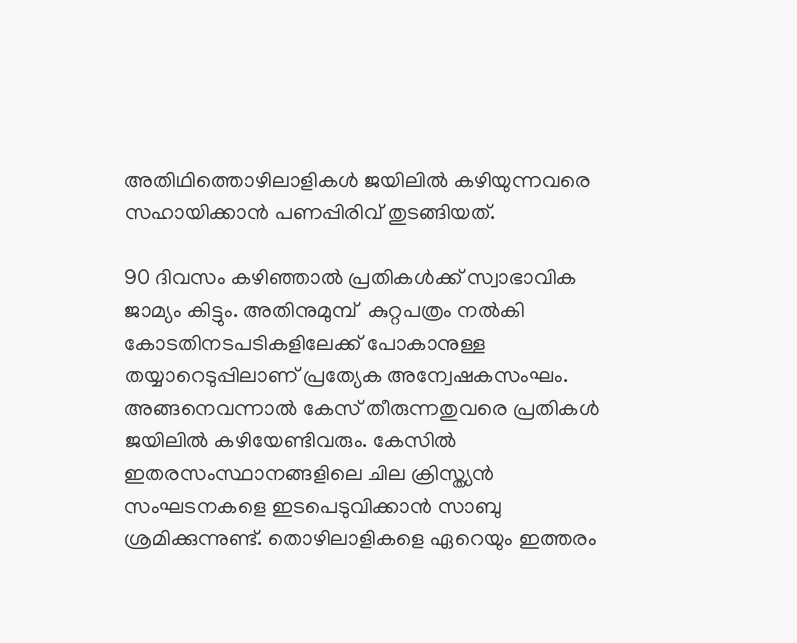അതിഥിത്തൊഴിലാളികള്‍ ജയിലില്‍ കഴിയുന്നവരെ സഹായിക്കാന്‍ പണപ്പിരിവ് തുടങ്ങിയത്.

90 ദിവസം കഴിഞ്ഞാല്‍ പ്രതികള്‍ക്ക് സ്വാഭാവിക ജാമ്യം കിട്ടും. അതിനുമുമ്പ്  കുറ്റപത്രം നല്‍കി കോടതിനടപടികളിലേക്ക് പോകാനുള്ള തയ്യാറെടുപ്പിലാണ് പ്രത്യേക അന്വേഷകസംഘം. അങ്ങനെവന്നാല്‍ കേസ് തീരുന്നതുവരെ പ്രതികള്‍ ജയിലില്‍ കഴിയേണ്ടിവരും. കേസില്‍ ഇതരസംസ്ഥാനങ്ങളിലെ ചില ക്രിസ്ത്യന്‍ സംഘടനകളെ ഇടപെടുവിക്കാന്‍ സാബു ശ്രമിക്കുന്നുണ്ട്. തൊഴിലാളികളെ ഏറെയും ഇത്തരം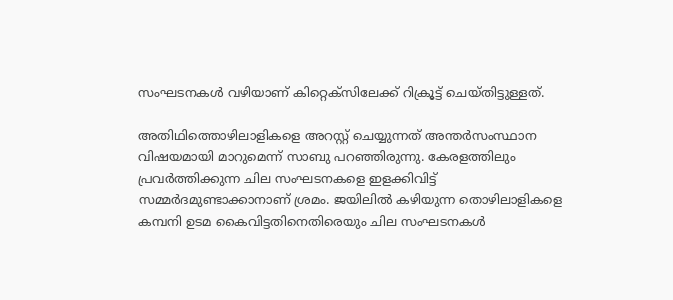സംഘടനകള്‍ വഴിയാണ് കിറ്റെക്സിലേക്ക് റിക്രൂട്ട് ചെയ്തിട്ടുള്ളത്.

അതിഥിത്തൊഴിലാളികളെ അറസ്റ്റ് ചെയ്യുന്നത് അന്തര്‍സംസ്ഥാന വിഷയമായി മാറുമെന്ന് സാബു പറഞ്ഞിരുന്നു. കേരളത്തിലും പ്രവര്‍ത്തിക്കുന്ന ചില സംഘടനകളെ ഇളക്കിവിട്ട് സമ്മര്‍ദമുണ്ടാക്കാനാണ് ശ്രമം. ജയിലില്‍ കഴിയുന്ന തൊഴിലാളികളെ കമ്പനി ഉടമ കൈവിട്ടതിനെതിരെയും ചില സംഘടനകള്‍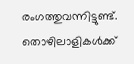രംഗത്തുവന്നിട്ടുണ്ട്. തൊഴിലാളികള്‍ക്ക്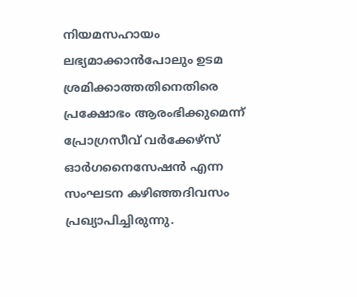നിയമസഹായം ലഭ്യമാക്കാന്‍പോലും ഉടമ ശ്രമിക്കാത്തതിനെതിരെ പ്രക്ഷോഭം ആരംഭിക്കുമെന്ന് പ്രോഗ്രസീവ് വര്‍ക്കേഴ്സ് ഓര്‍ഗനൈസേഷന്‍ എന്ന സംഘടന കഴിഞ്ഞദിവസം പ്രഖ്യാപിച്ചിരുന്നു.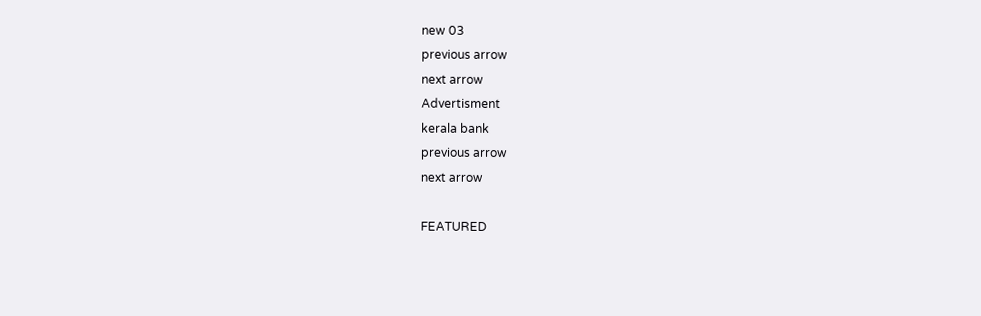new 03
previous arrow
next arrow
Advertisment
kerala bank
previous arrow
next arrow

FEATURED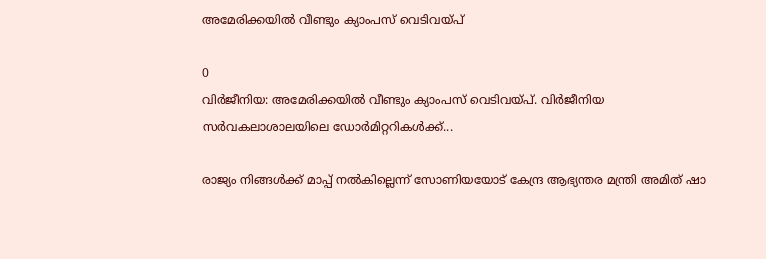അമേരിക്കയിൽ വീണ്ടും ക്യാംപസ് വെടിവയ്പ്

0
വിർജീനിയ: അമേരിക്കയിൽ വീണ്ടും ക്യാംപസ് വെടിവയ്പ്. വിർജീനിയ സർവകലാശാലയിലെ ഡോർമിറ്ററികൾക്ക്...

രാജ്യം നിങ്ങൾക്ക് മാപ്പ് നൽകില്ലെന്ന് സോണിയയോട് കേന്ദ്ര ആഭ്യന്തര മന്ത്രി അമിത് ഷാ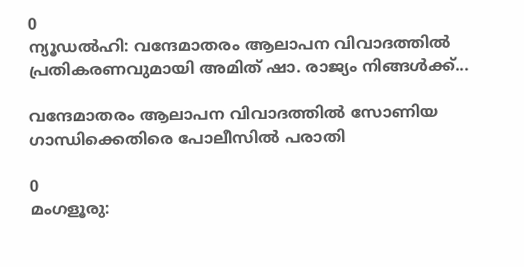0
ന്യൂഡൽഹി: വന്ദേമാതരം ആലാപന വിവാദത്തിൽ പ്രതികരണവുമായി അമിത് ഷാ. രാജ്യം നിങ്ങൾക്ക്...

വന്ദേമാതരം ആലാപന വിവാദത്തിൽ സോണിയ ഗാന്ധിക്കെതിരെ പോലീസിൽ പരാതി

0
മംഗളൂരു: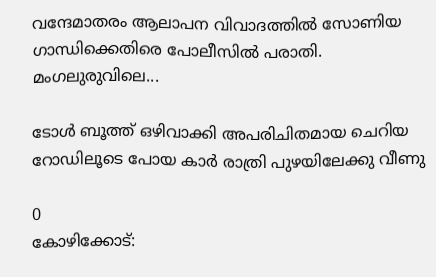വന്ദേമാതരം ആലാപന വിവാദത്തിൽ സോണിയ ഗാന്ധിക്കെതിരെ പോലീസിൽ പരാതി. മംഗലുരുവിലെ...

ടോൾ ബൂത്ത് ഒഴിവാക്കി അപരിചിതമായ ചെറിയ റോഡിലൂടെ പോയ കാർ രാത്രി പുഴയിലേക്കു വീണു

0
കോഴിക്കോട്: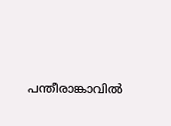പന്തീരാങ്കാവിൽ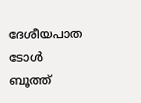ദേശീയപാത ടോൾ ബൂത്ത്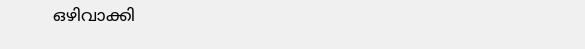ഒഴിവാക്കി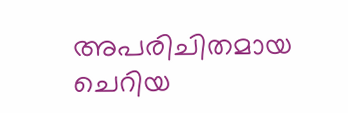അപരിചിതമായ ചെറിയ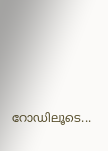റോഡിലൂടെ...